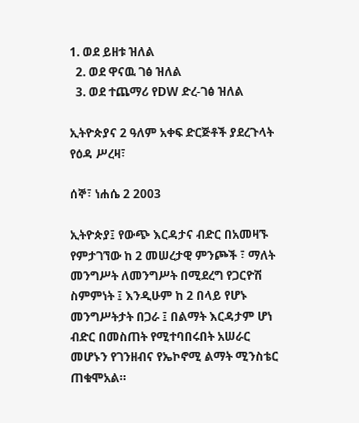1. ወደ ይዘቱ ዝለል
  2. ወደ ዋናዉ ገፅ ዝለል
  3. ወደ ተጨማሪ የDW ድረ-ገፅ ዝለል

ኢትዮጵያና 2 ዓለም አቀፍ ድርጅቶች ያደረጉላት የዕዳ ሥረዛ፣

ሰኞ፣ ነሐሴ 2 2003

ኢትዮጵያ፤ የውጭ እርዳታና ብድር በአመዛኙ የምታገኘው ከ 2 መሠረታዊ ምንጮች ፣ ማለት መንግሥት ለመንግሥት በሚደረግ የጋርዮሽ ስምምነት ፤ እንዲሁም ከ 2 በላይ የሆኑ መንግሥትታት በጋራ ፤ በልማት እርዳታም ሆነ ብድር በመስጠት የሚተባበሩበት አሠራር መሆኑን የገንዘብና የኤኮኖሚ ልማት ሚንስቴር ጠቁሞአል።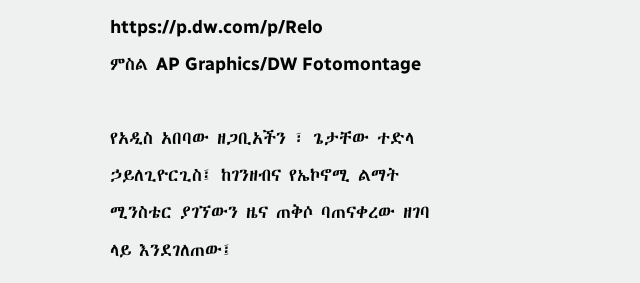https://p.dw.com/p/Relo
ምስል AP Graphics/DW Fotomontage

የአዲስ አበባው ዘጋቢአችን ፣ ጌታቸው ተድላ ኃይለጊዮርጊስ፤ ከገንዘብና የኤኮኖሚ ልማት ሚንስቴር ያገኘውን ዜና ጠቅሶ ባጠናቀረው ዘገባ ላይ እንደገለጠው፤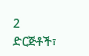2 ድርጅቶች፣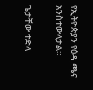የኢትዮጵያን የዕዳ ጫና አንስተውላታል።

ጌታቸው ተድላ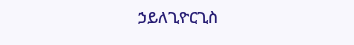ኃይለጊዮርጊስ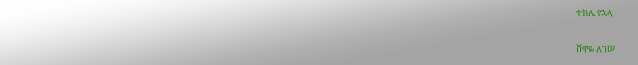ተክሌ የኋላ

ሸዋዬ ለገሠ